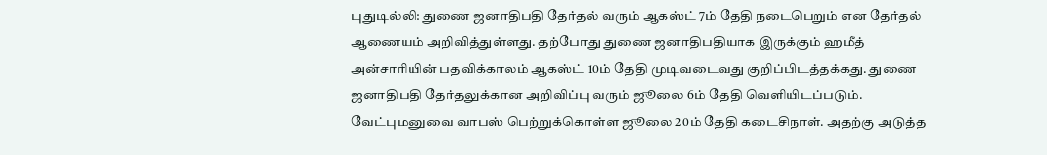புதுடில்லி: துணை ஜனாதிபதி தேர்தல் வரும் ஆகஸ்ட் 7ம் தேதி நடைபெறும் என தேர்தல் ஆணையம் அறிவித்துள்ளது. தற்போது துணை ஜனாதிபதியாக இருக்கும் ஹமீத் அன்சாரியின் பதவிக்காலம் ஆகஸ்ட் 10ம் தேதி முடிவடைவது குறிப்பிடத்தக்கது. துணை ஜனாதிபதி தேர்தலுக்கான அறிவிப்பு வரும் ஜூலை 6ம் தேதி வெளியிடப்படும். வேட்புமனுவை வாபஸ் பெற்றுக்கொள்ள ஜூலை 20ம் தேதி கடைசிநாள். அதற்கு அடுத்த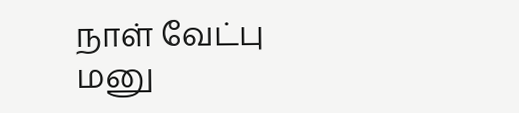நாள் வேட்பு மனு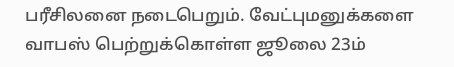பரீசிலனை நடைபெறும். வேட்புமனுக்களை வாபஸ் பெற்றுக்கொள்ள ஜூலை 23ம்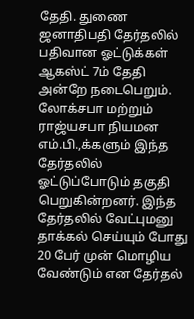தேதி. துணை ஜனாதிபதி தேர்தலில் பதிவான ஓட்டுக்கள் ஆகஸ்ட் 7ம் தேதி அன்றே நடைபெறும். லோக்சபா மற்றும் ராஜ்யசபா நியமன எம்.பி.,க்களும் இந்த தேர்தலில் ஓட்டுப்போடும் தகுதி பெறுகின்றனர். இந்த தேர்தலில் வேட்புமனு தாக்கல் செய்யும் போது 20 பேர் முன் மொழிய வேண்டும் என தேர்தல்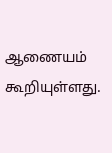ஆணையம் கூறியுள்ளது.